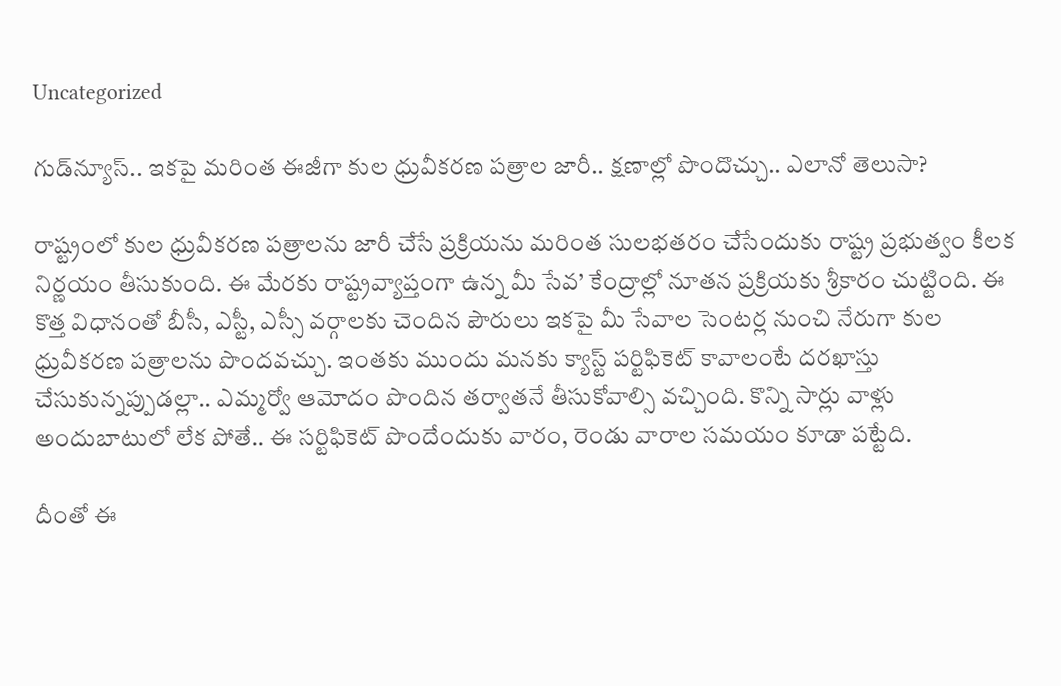Uncategorized

గుడ్‌న్యూస్.. ఇకపై మరింత ఈజీగా కుల ధ్రువీకరణ పత్రాల జారీ.. క్షణాల్లో పొందొచ్చు.. ఎలానో తెలుసా?

రాష్ట్రంలో కుల ధ్రువీకరణ పత్రాలను జారీ చేసే ప్రక్రియను మరింత సులభతరం చేసేందుకు రాష్ట్ర ప్రభుత్వం కీలక నిర్ణయం తీసుకుంది. ఈ మేరకు రాష్ట్రవ్యాప్తంగా ఉన్న మీ సేవ’ కేంద్రాల్లో నూతన ప్రక్రియకు శ్రీకారం చుట్టింది. ఈ కొత్త విధానంతో బీసీ, ఎస్టీ, ఎస్సీ వర్గాలకు చెందిన పౌరులు ఇకపై మీ సేవాల సెంటర్ల నుంచి నేరుగా కుల ధ్రువీకరణ పత్రాలను పొందవచ్చు. ఇంతకు ముందు మనకు క్యాస్ట్‌ పర్టిఫికెట్‌ కావాలంటే దరఖాస్తు చేసుకున్నప్పుడల్లా.. ఎమ్మర్వో ఆమోదం పొందిన తర్వాతనే తీసుకోవాల్సి వచ్చింది. కొన్ని సార్లు వాళ్లు అందుబాటులో లేక పోతే.. ఈ సర్టిఫికెట్‌ పొందేందుకు వారం, రెండు వారాల సమయం కూడా పట్టేది.

దీంతో ఈ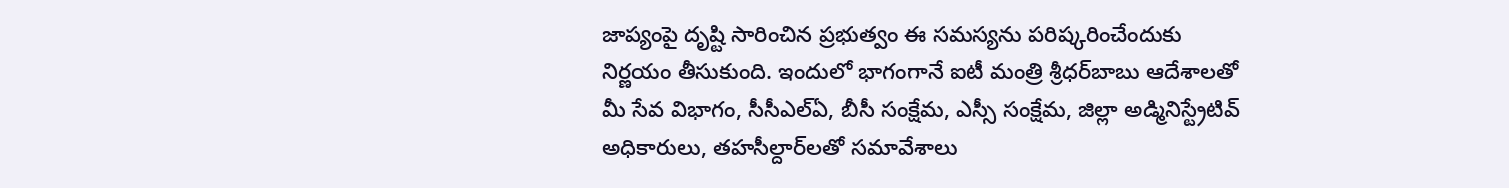జాప్యంపై దృష్టి సారించిన ప్రభుత్వం ఈ సమస్యను పరిష్కరించేందుకు నిర్ణయం తీసుకుంది. ఇందులో భాగంగానే ఐటీ మంత్రి శ్రీధర్‌బాబు ఆదేశాలతో మీ సేవ విభాగం, సీసీఎల్‌ఏ, బీసీ సంక్షేమ, ఎస్సీ సంక్షేమ, జిల్లా అడ్మినిస్ట్రేటివ్‌ అధికారులు, తహసీల్దార్‌లతో సమావేశాలు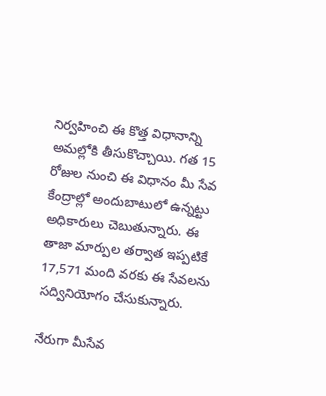నిర్వహించి ఈ కొత్త విధానాన్ని అమల్లోకి తీసుకొచ్చాయి. గత 15 రోజుల నుంచి ఈ విధానం మీ సేవ కేంద్రాల్లో అందుబాటులో ఉన్నట్టు అధికారులు చెబుతున్నారు. ఈ తాజా మార్పుల తర్వాత ఇప్పటికే 17,571 మంది వరకు ఈ సేవలను సద్వినియోగం చేసుకున్నారు.

నేరుగా మీసేవ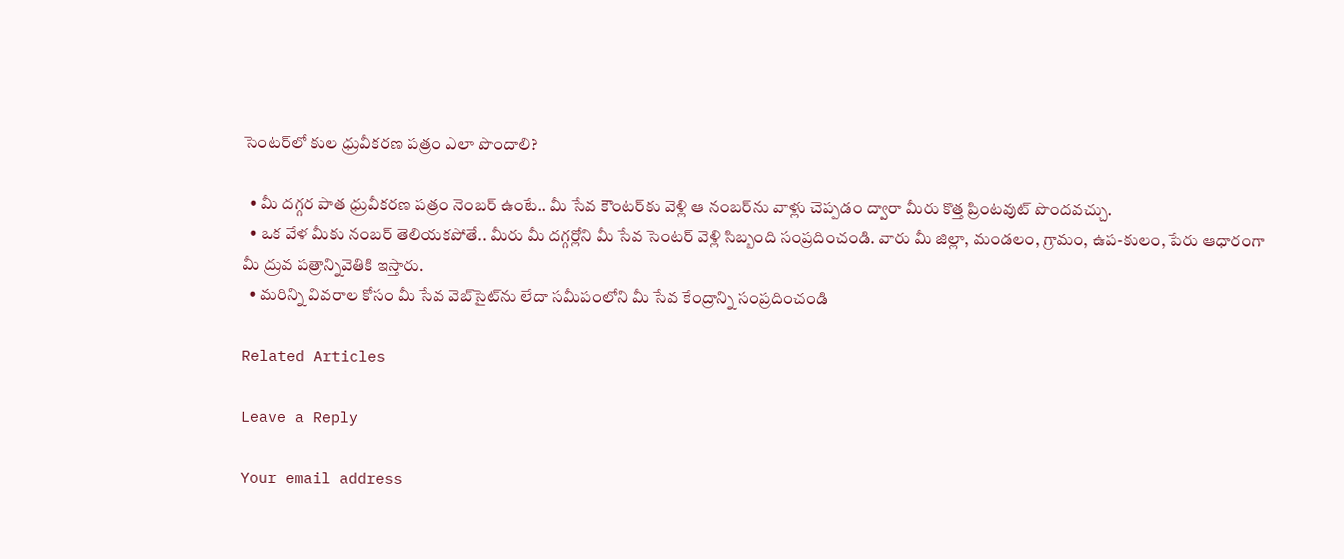సెంటర్‌లో కుల ధ్రువీకరణ పత్రం ఎలా పొందాలి?

  • మీ దగ్గర పాత ధ్రువీకరణ పత్రం నెంబర్‌ ఉంటే.. మీ సేవ కౌంటర్‌కు వెళ్లి ఆ నంబర్‌ను వాళ్లు చెప్పడం ద్వారా మీరు కొత్త ప్రింటవుట్‌ పొందవచ్చు.
  • ఒక వేళ మీకు నంబర్‌ తెలియకపోతే.. మీరు మీ దగ్గర్లోని మీ సేవ సెంటర్‌ వెళ్లి సిబ్బంది సంప్రదించండి. వారు మీ జిల్లా, మండలం, గ్రామం, ఉప-కులం, పేరు ఆధారంగా మీ ద్రువ పత్రాన్నివెతికి ఇస్తారు.
  • మరిన్ని వివరాల కోసం మీ సేవ వెబ్‌సైట్‌ను లేదా సమీపంలోని మీ సేవ కేంద్రాన్ని సంప్రదించండి

Related Articles

Leave a Reply

Your email address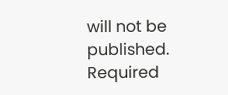will not be published. Required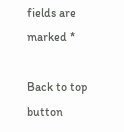fields are marked *

Back to top button